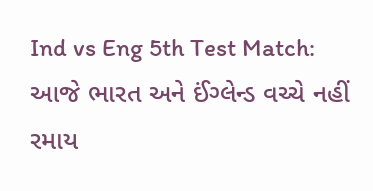Ind vs Eng 5th Test Match: આજે ભારત અને ઈંગ્લેન્ડ વચ્ચે નહીં રમાય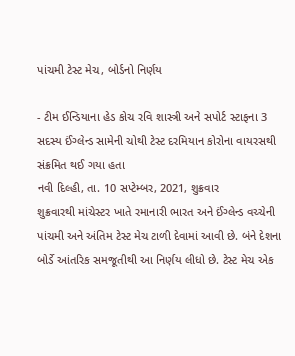પાંચમી ટેસ્ટ મેચ, બોર્ડનો નિર્ણય

- ટીમ ઈન્ડિયાના હેડ કોચ રવિ શાસ્ત્રી અને સપોર્ટ સ્ટાફના 3 સદસ્ય ઈંગ્લેન્ડ સામેની ચોથી ટેસ્ટ દરમિયાન કોરોના વાયરસથી સંક્રમિત થઈ ગયા હતા
નવી દિલ્હી, તા. 10 સપ્ટેમ્બર, 2021, શુક્રવાર
શુક્રવારથી માંચેસ્ટર ખાતે રમાનારી ભારત અને ઈંગ્લેન્ડ વચ્ચેની પાંચમી અને અંતિમ ટેસ્ટ મેચ ટાળી દેવામાં આવી છે. બંને દેશના બોર્ડે આંતરિક સમજૂતીથી આ નિર્ણય લીધો છે. ટેસ્ટ મેચ એક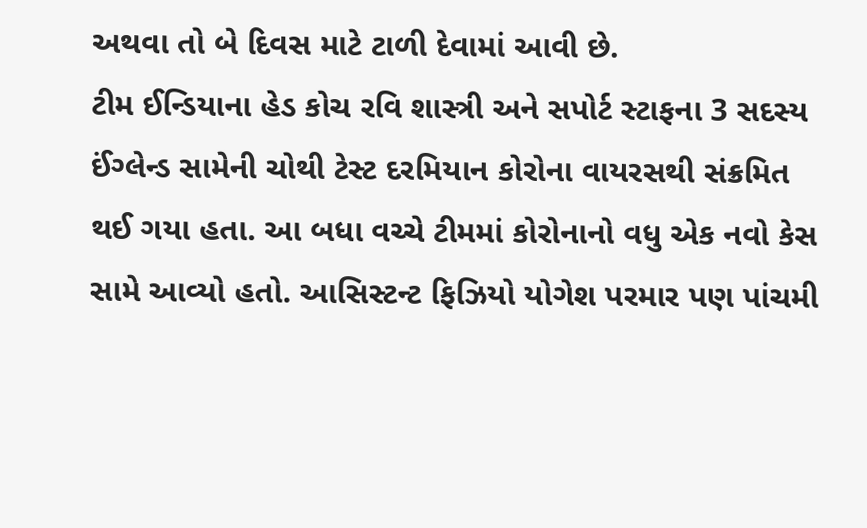અથવા તો બે દિવસ માટે ટાળી દેવામાં આવી છે.
ટીમ ઈન્ડિયાના હેડ કોચ રવિ શાસ્ત્રી અને સપોર્ટ સ્ટાફના 3 સદસ્ય ઈંગ્લેન્ડ સામેની ચોથી ટેસ્ટ દરમિયાન કોરોના વાયરસથી સંક્રમિત થઈ ગયા હતા. આ બધા વચ્ચે ટીમમાં કોરોનાનો વધુ એક નવો કેસ સામે આવ્યો હતો. આસિસ્ટન્ટ ફિઝિયો યોગેશ પરમાર પણ પાંચમી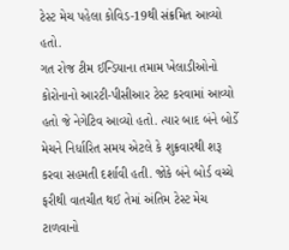ટેસ્ટ મેચ પહેલા કોવિડ-19થી સંક્રમિત આવ્યો હતો.
ગત રોજ ટીમ ઈન્ડિયાના તમામ ખેલાડીઓનો કોરોનાનો આરટી-પીસીઆર ટેસ્ટ કરવામાં આવ્યો હતો જે નેગેટિવ આવ્યો હતો. ત્યાર બાદ બંને બોર્ડે મેચને નિર્ધારિત સમય એટલે કે શુક્રવારથી શરૂ કરવા સહમતી દર્શાવી હતી. જોકે બંને બોર્ડ વચ્ચે ફરીથી વાતચીત થઈ તેમાં અંતિમ ટેસ્ટ મેચ ટાળવાનો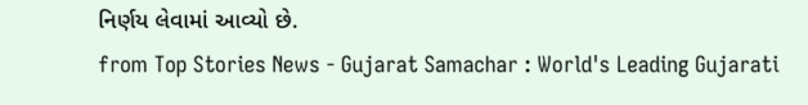નિર્ણય લેવામાં આવ્યો છે.
from Top Stories News - Gujarat Samachar : World's Leading Gujarati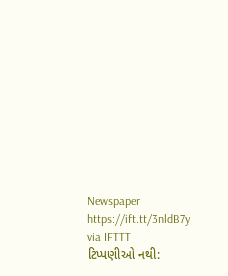Newspaper https://ift.tt/3nldB7y
via IFTTT
ટિપ્પણીઓ નથી: